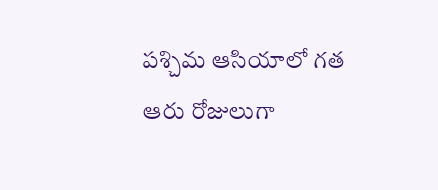పశ్చిమ ఆసియాలో గత ఆరు రోజులుగా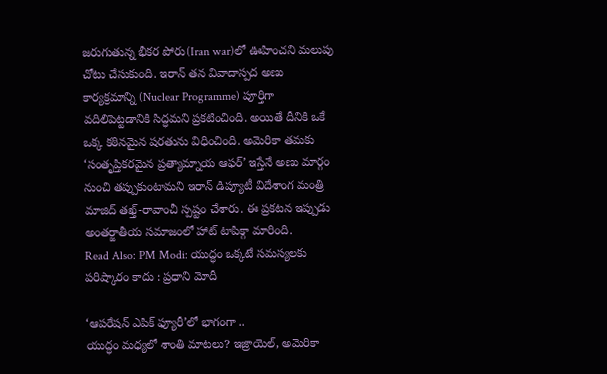జరుగుతున్న భీకర పోరు(Iran war)లో ఊహించని మలుపు చోటు చేసుకుంది. ఇరాన్ తన వివాదాస్పద అణు కార్యక్రమాన్ని (Nuclear Programme) పూర్తిగా వదిలిపెట్టడానికి సిద్ధమని ప్రకటించింది. అయితే దీనికి ఒకే ఒక్క కఠినమైన షరతును విధించింది. అమెరికా తమకు ‘సంతృప్తికరమైన ప్రత్యామ్నాయ ఆఫర్’ ఇస్తేనే అణు మార్గం నుంచి తప్పుకుంటామని ఇరాన్ డిప్యూటీ విదేశాంగ మంత్రి మాజిద్ తఖ్త్-రావాంచీ స్పష్టం చేశారు. ఈ ప్రకటన ఇప్పుడు అంతర్జాతీయ సమాజంలో హాట్ టాపిక్గా మారింది.
Read Also: PM Modi: యుద్ధం ఒక్కటే సమస్యలకు పరిష్కారం కాదు : ప్రధాని మోదీ

‘ఆపరేషన్ ఎపిక్ ఫ్యూరీ’లో భాగంగా ..
యుద్ధం మధ్యలో శాంతి మాటలు? ఇజ్రాయెల్, అమెరికా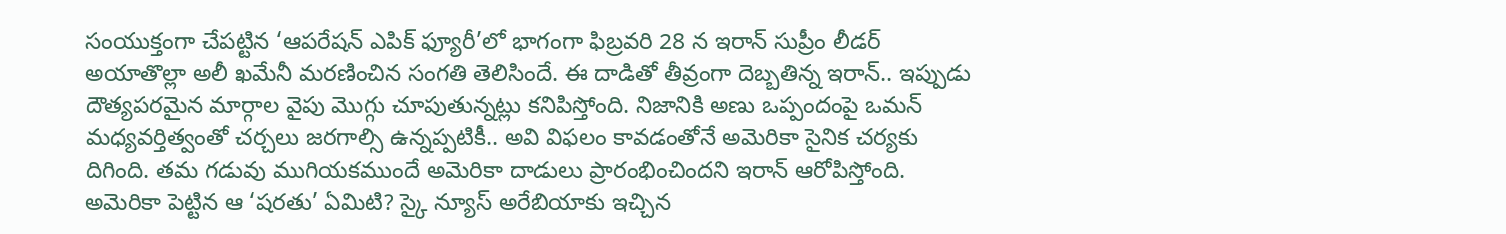సంయుక్తంగా చేపట్టిన ‘ఆపరేషన్ ఎపిక్ ఫ్యూరీ’లో భాగంగా ఫిబ్రవరి 28 న ఇరాన్ సుప్రీం లీడర్ అయాతొల్లా అలీ ఖమేనీ మరణించిన సంగతి తెలిసిందే. ఈ దాడితో తీవ్రంగా దెబ్బతిన్న ఇరాన్.. ఇప్పుడు దౌత్యపరమైన మార్గాల వైపు మొగ్గు చూపుతున్నట్లు కనిపిస్తోంది. నిజానికి అణు ఒప్పందంపై ఒమన్ మధ్యవర్తిత్వంతో చర్చలు జరగాల్సి ఉన్నప్పటికీ.. అవి విఫలం కావడంతోనే అమెరికా సైనిక చర్యకు దిగింది. తమ గడువు ముగియకముందే అమెరికా దాడులు ప్రారంభించిందని ఇరాన్ ఆరోపిస్తోంది. అమెరికా పెట్టిన ఆ ‘షరతు’ ఏమిటి? స్కై న్యూస్ అరేబియాకు ఇచ్చిన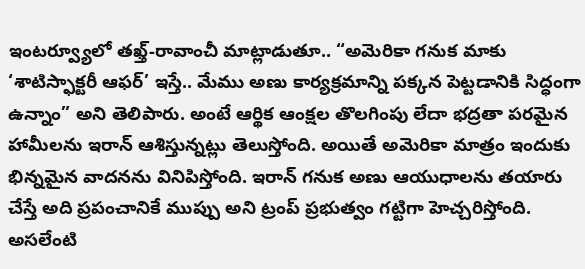ఇంటర్వ్యూలో తఖ్త్-రావాంచీ మాట్లాడుతూ.. “అమెరికా గనుక మాకు ‘శాటిస్ఫాక్టరీ ఆఫర్’ ఇస్తే.. మేము అణు కార్యక్రమాన్ని పక్కన పెట్టడానికి సిద్ధంగా ఉన్నాం” అని తెలిపారు. అంటే ఆర్థిక ఆంక్షల తొలగింపు లేదా భద్రతా పరమైన హామీలను ఇరాన్ ఆశిస్తున్నట్లు తెలుస్తోంది. అయితే అమెరికా మాత్రం ఇందుకు భిన్నమైన వాదనను వినిపిస్తోంది. ఇరాన్ గనుక అణు ఆయుధాలను తయారు చేస్తే అది ప్రపంచానికే ముప్పు అని ట్రంప్ ప్రభుత్వం గట్టిగా హెచ్చరిస్తోంది. అసలేంటి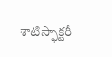శాటిస్ఫాక్టరీ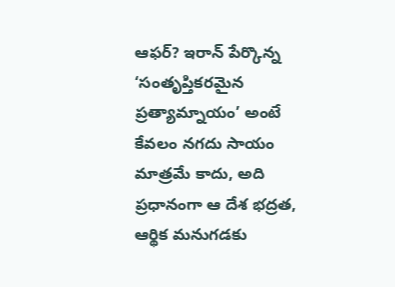ఆఫర్? ఇరాన్ పేర్కొన్న ‘సంతృప్తికరమైన ప్రత్యామ్నాయం’ అంటే కేవలం నగదు సాయం మాత్రమే కాదు, అది ప్రధానంగా ఆ దేశ భద్రత, ఆర్థిక మనుగడకు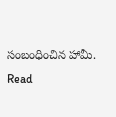సంబంధించిన హామీ.
Read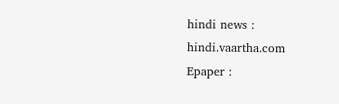hindi news : hindi.vaartha.com
Epaper :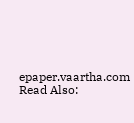epaper.vaartha.com
Read Also: